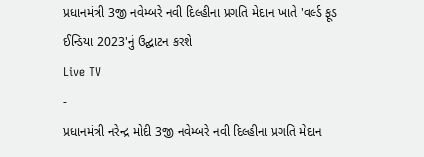પ્રધાનમંત્રી 3જી નવેમ્બરે નવી દિલ્હીના પ્રગતિ મેદાન ખાતે 'વર્લ્ડ ફૂડ ઈન્ડિયા 2023'નું ઉદ્ઘાટન કરશે
Live TV
-
પ્રધાનમંત્રી નરેન્દ્ર મોદી 3જી નવેમ્બરે નવી દિલ્હીના પ્રગતિ મેદાન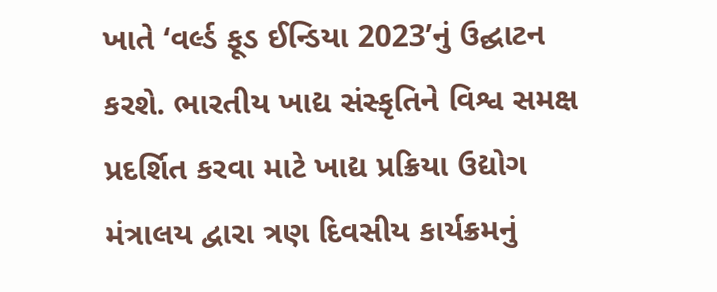ખાતે ‘વર્લ્ડ ફૂડ ઈન્ડિયા 2023’નું ઉદ્ઘાટન કરશે. ભારતીય ખાદ્ય સંસ્કૃતિને વિશ્વ સમક્ષ પ્રદર્શિત કરવા માટે ખાદ્ય પ્રક્રિયા ઉદ્યોગ મંત્રાલય દ્વારા ત્રણ દિવસીય કાર્યક્રમનું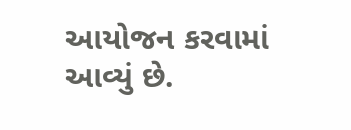આયોજન કરવામાં આવ્યું છે.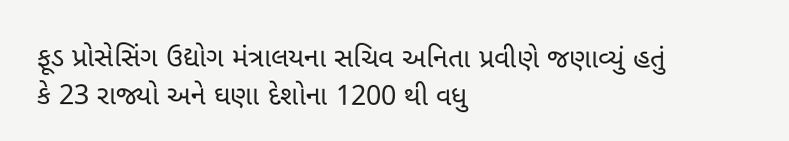ફૂડ પ્રોસેસિંગ ઉદ્યોગ મંત્રાલયના સચિવ અનિતા પ્રવીણે જણાવ્યું હતું કે 23 રાજ્યો અને ઘણા દેશોના 1200 થી વધુ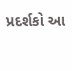પ્રદર્શકો આ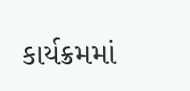કાર્યક્રમમાં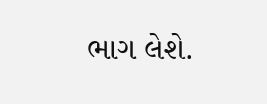ભાગ લેશે.